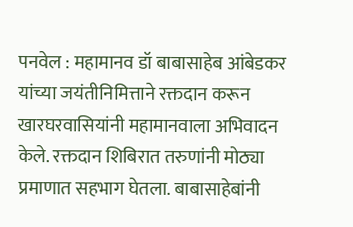पनवेल : महामानव डॉ बाबासाहेब आंबेडकर यांच्या जयंतीनिमित्ताने रक्तदान करून खारघरवासियांनी महामानवाला अभिवादन केले. रक्तदान शिबिरात तरुणांनी मोठ्या प्रमाणात सहभाग घेतला. बाबासाहेबांनी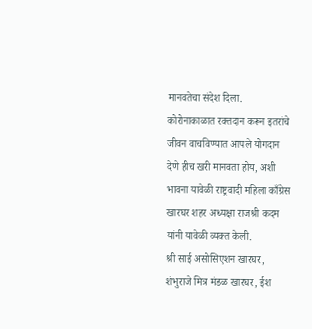मानवतेचा संदेश दिला. कोरोनाकाळात रक्तदान करून इतरांचे जीवन वाचविण्यात आपले योगदान देणे हीच खरी मानवता होय, अशी भावना यावेळी राष्ट्रवादी महिला काँग्रेस खारघर शहर अध्यक्षा राजश्री कदम यांनी यावेळी व्यक्त केली.
श्री साई असोसिएशन खारघर, शंभुराजे मित्र मंडळ खारघर, ईश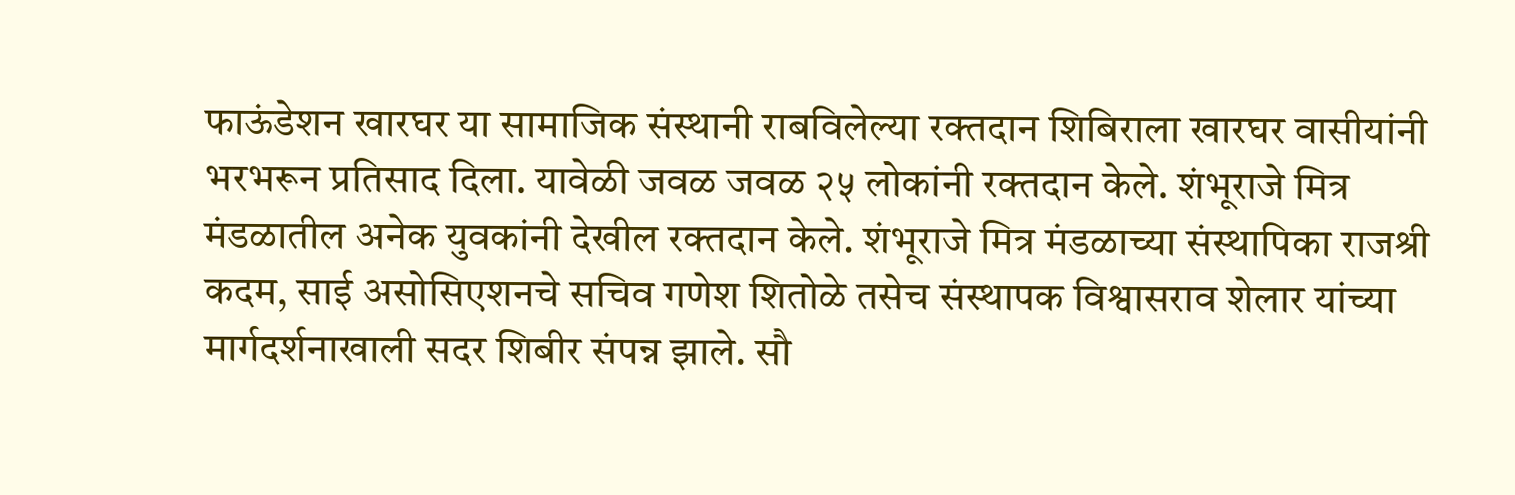फाऊंडेशन खारघर या सामाजिक संस्थानी राबविलेल्या रक्तदान शिबिराला खारघर वासीयांनी भरभरून प्रतिसाद दिला. यावेळी जवळ जवळ २५ लोकांनी रक्तदान केले. शंभूराजे मित्र मंडळातील अनेक युवकांनी देखील रक्तदान केले. शंभूराजे मित्र मंडळाच्या संस्थापिका राजश्री कदम, साई असोसिएशनचे सचिव गणेश शितोळे तसेच संस्थापक विश्वासराव शेलार यांच्या मार्गदर्शनाखाली सदर शिबीर संपन्न झाले. सौ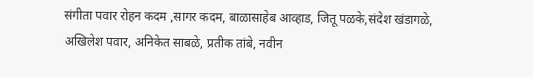संगीता पवार रोहन कदम ,सागर कदम, बाळासाहेब आव्हाड, जितू पळके,संदेश खंडागळे, अखिलेश पवार, अनिकेत साबळे, प्रतीक तांबे, नवीन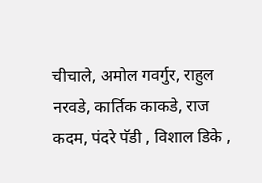चीचाले, अमोल गवर्गुर, राहुल नरवडे, कार्तिक काकडे, राज कदम, पंदरे पॅडी , विशाल डिके ,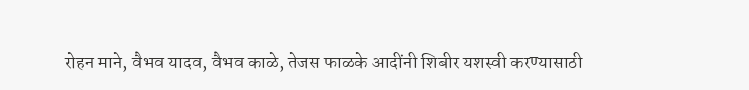रोहन माने, वैभव यादव, वैभव काळे, तेजस फाळके आदींनी शिबीर यशस्वी करण्यासाठी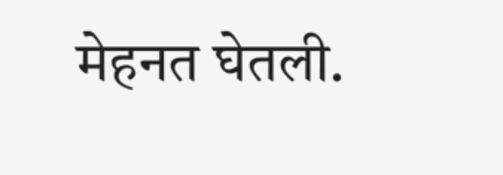मेहनत घेतली.